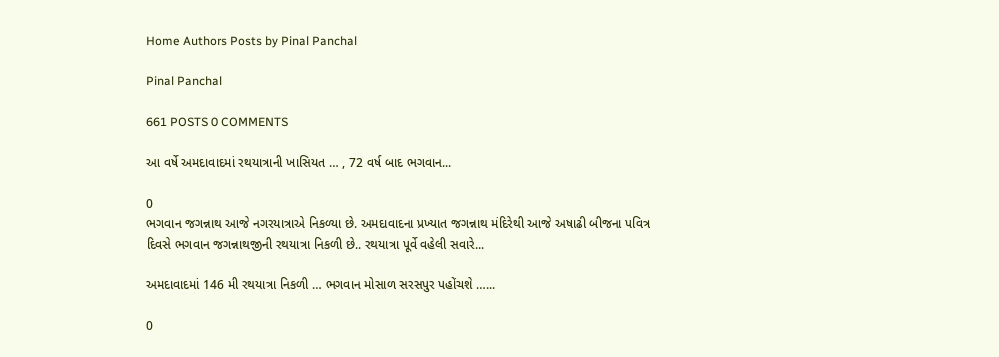Home Authors Posts by Pinal Panchal

Pinal Panchal

661 POSTS 0 COMMENTS

આ વર્ષે અમદાવાદમાં રથયાત્રાની ખાસિયત … , 72 વર્ષ બાદ ભગવાન...

0
ભગવાન જગન્નાથ આજે નગરયાત્રાએ નિકળ્યા છે. અમદાવાદના પ્રખ્યાત જગન્નાથ મંદિરેથી આજે અષાઢી બીજના પવિત્ર દિવસે ભગવાન જગન્નાથજીની રથયાત્રા નિકળી છે.. રથયાત્રા પૂર્વે વહેલી સવારે...

અમદાવાદમાં 146 મી રથયાત્રા નિકળી … ભગવાન મોસાળ સરસપુર પહોંચશે …...

0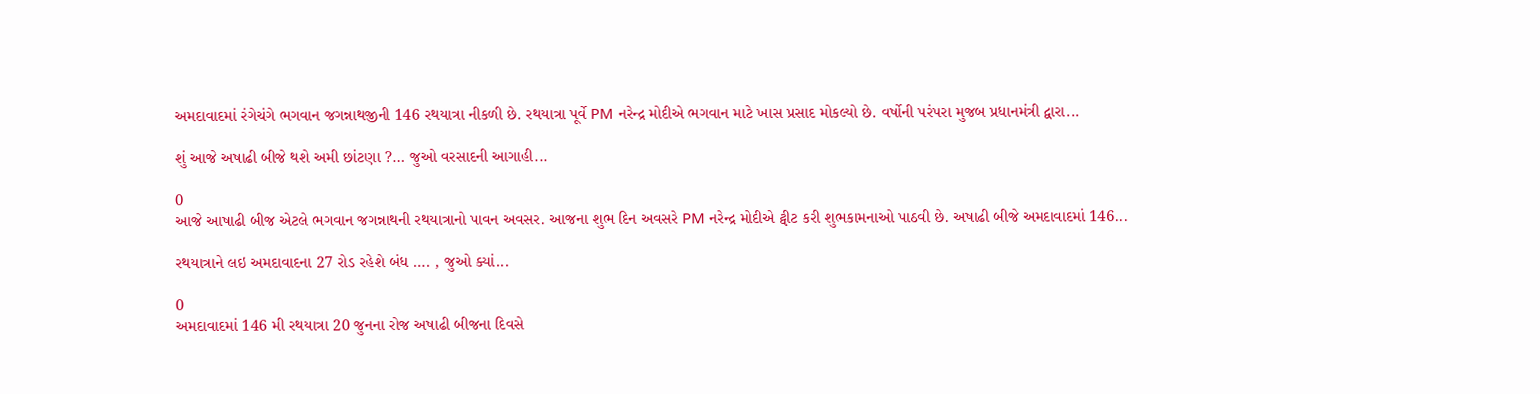અમદાવાદમાં રંગેચંગે ભગવાન જગન્નાથજીની 146 રથયાત્રા નીકળી છે. રથયાત્રા પૂર્વે PM નરેન્દ્ર મોદીએ ભગવાન માટે ખાસ પ્રસાદ મોકલ્યો છે. વર્ષોની પરંપરા મુજબ પ્રધાનમંત્રી દ્વારા...

શું આજે અષાઢી બીજે થશે અમી છાંટણા ?… જુઓ વરસાદની આગાહી...

0
આજે આષાઢી બીજ એટલે ભગવાન જગન્નાથની રથયાત્રાનો પાવન અવસર. આજના શુભ દિન અવસરે PM નરેન્દ્ર મોદીએ ટ્વીટ કરી શુભકામનાઓ પાઠવી છે. અષાઢી બીજે અમદાવાદમાં 146...

રથયાત્રાને લઇ અમદાવાદના 27 રોડ રહેશે બંધ …. , જુઓ ક્યાં...

0
અમદાવાદમાં 146 મી રથયાત્રા 20 જુનના રોજ અષાઢી બીજના દિવસે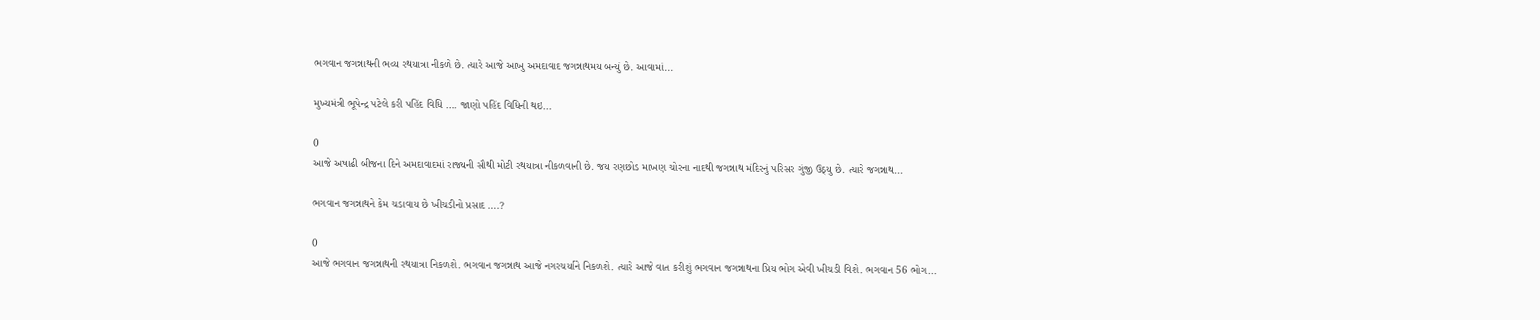ભગવાન જગન્નાથની ભવ્ય રથયાત્રા નીકળે છે. ત્યારે આજે આખુ અમદાવાદ જગન્નાથમય બન્યું છે. આવામાં...

મુખ્યમંત્રી ભૂપેન્દ્ર પટેલે કરી પહિંદ વિધિ …. જાણો પહિંદ વિધિની થઇ...

0
આજે અષાઢી બીજના દિને અમદાવાદમાં રાજ્યની સૌથી મોટી રથયાત્રા નીકળવાની છે. જય રણછોડ માખણ ચોરના નાદથી જગન્નાથ મંદિરનું પરિસર ગુંજી ઉઠ્યુ છે. ત્યારે જગન્નાથ...

ભગવાન જગન્નાથને કેમ ચડાવાય છે ખીચડીનો પ્રસાદ ….?

0
આજે ભગવાન જગન્નાથની રથયાત્રા નિકળશે. ભગવાન જગન્નાથ આજે નગરચર્યાને નિકળશે. ત્યારે આજે વાત કરીશું ભગવાન જગન્નાથના પ્રિય ભોગ એવી ખીચડી વિશે. ભગવાન 56 ભોગ...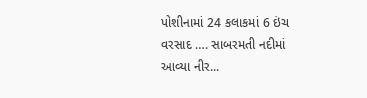પોશીનામાં 24 કલાકમાં 6 ઇંચ વરસાદ …. સાબરમતી નદીમાં આવ્યા નીર...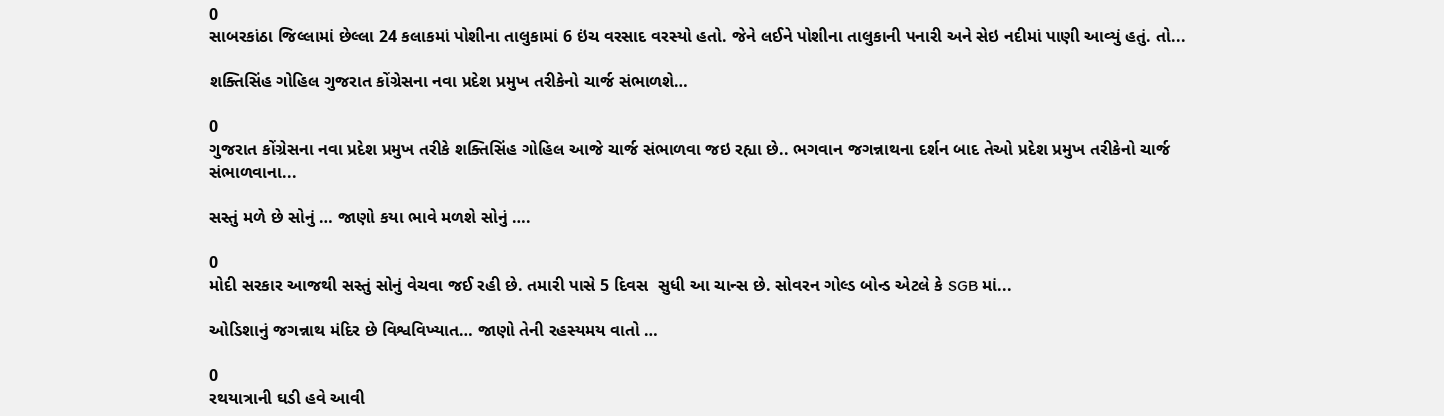0
સાબરકાંઠા જિલ્લામાં છેલ્લા 24 કલાકમાં પોશીના તાલુકામાં 6 ઇંચ વરસાદ વરસ્યો હતો. જેને લઈને પોશીના તાલુકાની પનારી અને સેઇ નદીમાં પાણી આવ્યું હતું. તો...

શક્તિસિંહ ગોહિલ ગુજરાત કોંગ્રેસના નવા પ્રદેશ પ્રમુખ તરીકેનો ચાર્જ સંભાળશે…

0
ગુજરાત કોંગ્રેસના નવા પ્રદેશ પ્રમુખ તરીકે શક્તિસિંહ ગોહિલ આજે ચાર્જ સંભાળવા જઇ રહ્યા છે.. ભગવાન જગન્નાથના દર્શન બાદ તેઓ પ્રદેશ પ્રમુખ તરીકેનો ચાર્જ સંભાળવાના...

સસ્તું મળે છે સોનું … જાણો કયા ભાવે મળશે સોનું ….

0
મોદી સરકાર આજથી સસ્તું સોનું વેચવા જઈ રહી છે. તમારી પાસે 5 દિવસ  સુધી આ ચાન્સ છે. સોવરન ગોલ્ડ બોન્ડ એટલે કે SGB માં...

ઓડિશાનું જગન્નાથ મંદિર છે વિશ્વવિખ્યાત… જાણો તેની રહસ્યમય વાતો …

0
રથયાત્રાની ઘડી હવે આવી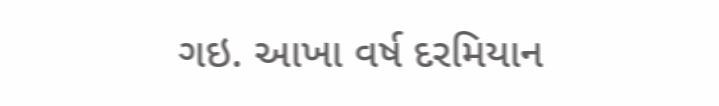ગઇ. આખા વર્ષ દરમિયાન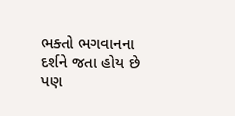ભક્તો ભગવાનના દર્શને જતા હોય છે પણ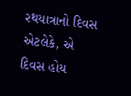રથયાત્રાનો દિવસ એટલેકે, એ દિવસ હોય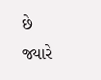છે જ્યારે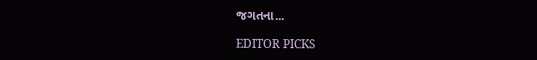જગતના...

EDITOR PICKS